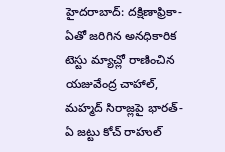హైదరాబాద్: దక్షిణాఫ్రికా-ఏతో జరిగిన అనధికారిక టెస్టు మ్యాచ్లో రాణించిన యజువేంద్ర చాహాల్, మహ్మద్ సిరాజ్లపై భారత్-ఏ జట్టు కోచ్ రాహుల్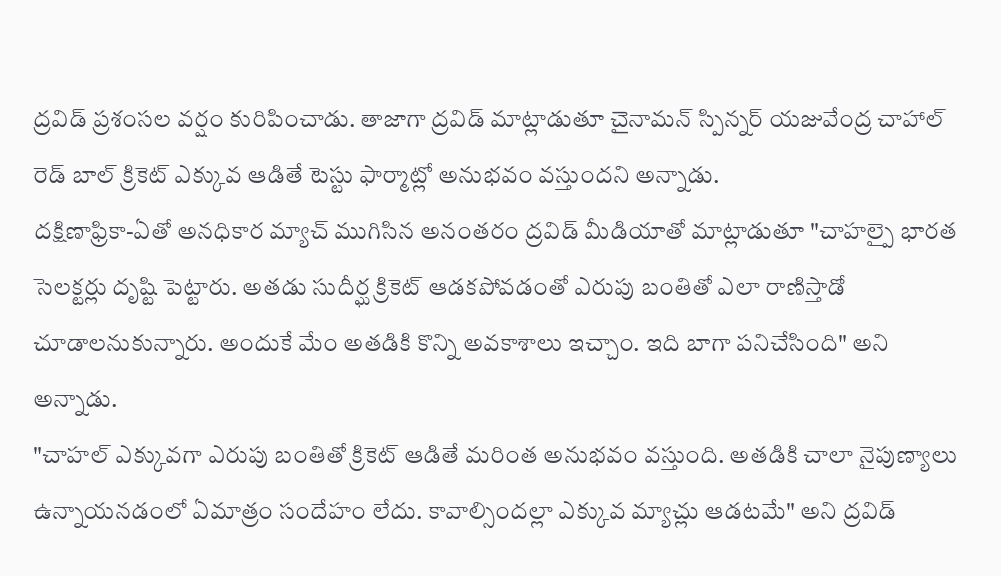ద్రవిడ్ ప్రశంసల వర్షం కురిపించాడు. తాజాగా ద్రవిడ్ మాట్లాడుతూ చైనామన్ స్పిన్నర్ యజువేంద్ర చాహాల్ రెడ్ బాల్ క్రికెట్ ఎక్కువ ఆడితే టెస్టు ఫార్మాట్లో అనుభవం వస్తుందని అన్నాడు.
దక్షిణాఫ్రికా-ఏతో అనధికార మ్యాచ్ ముగిసిన అనంతరం ద్రవిడ్ మీడియాతో మాట్లాడుతూ "చాహల్పై భారత సెలక్టర్లు దృష్టి పెట్టారు. అతడు సుదీర్ఘ క్రికెట్ ఆడకపోవడంతో ఎరుపు బంతితో ఎలా రాణిస్తాడో చూడాలనుకున్నారు. అందుకే మేం అతడికి కొన్ని అవకాశాలు ఇచ్చాం. ఇది బాగా పనిచేసింది" అని అన్నాడు.
"చాహల్ ఎక్కువగా ఎరుపు బంతితో క్రికెట్ ఆడితే మరింత అనుభవం వస్తుంది. అతడికి చాలా నైపుణ్యాలు ఉన్నాయనడంలో ఏమాత్రం సందేహం లేదు. కావాల్సిందల్లా ఎక్కువ మ్యాచ్లు ఆడటమే" అని ద్రవిడ్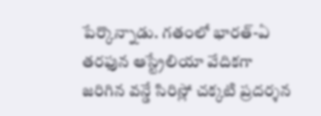పేర్కొన్నాడు. గతంలో భారత్-ఏ తరఫున ఆస్ట్రేలియా వేదికగా జరిగిన వన్డే సిరిస్లో చక్కటి ప్రదర్శన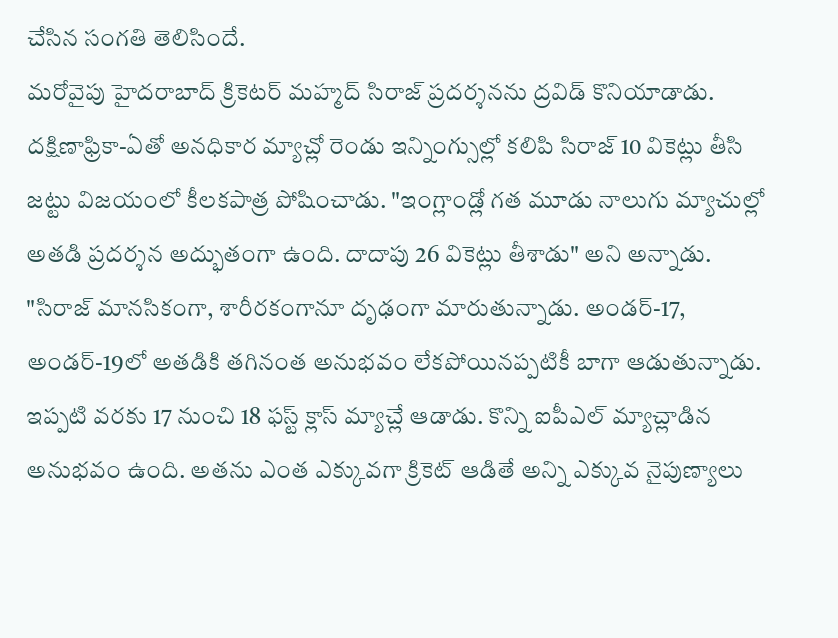చేసిన సంగతి తెలిసిందే.
మరోవైపు హైదరాబాద్ క్రికెటర్ మహ్మద్ సిరాజ్ ప్రదర్శనను ద్రవిడ్ కొనియాడాడు. దక్షిణాఫ్రికా-ఏతో అనధికార మ్యాచ్లో రెండు ఇన్నింగ్సుల్లో కలిపి సిరాజ్ 10 వికెట్లు తీసి జట్టు విజయంలో కీలకపాత్ర పోషించాడు. "ఇంగ్లాండ్లో గత మూడు నాలుగు మ్యాచుల్లో అతడి ప్రదర్శన అద్భుతంగా ఉంది. దాదాపు 26 వికెట్లు తీశాడు" అని అన్నాడు.
"సిరాజ్ మానసికంగా, శారీరకంగానూ దృఢంగా మారుతున్నాడు. అండర్-17, అండర్-19లో అతడికి తగినంత అనుభవం లేకపోయినప్పటికీ బాగా ఆడుతున్నాడు. ఇప్పటి వరకు 17 నుంచి 18 ఫస్ట్ క్లాస్ మ్యాచ్లే ఆడాడు. కొన్ని ఐపీఎల్ మ్యాచ్లాడిన అనుభవం ఉంది. అతను ఎంత ఎక్కువగా క్రికెట్ ఆడితే అన్ని ఎక్కువ నైపుణ్యాలు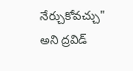నేర్చుకోవచ్చు" అని ద్రవిడ్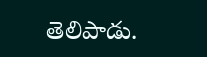తెలిపాడు.